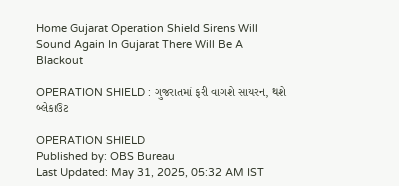Home Gujarat Operation Shield Sirens Will Sound Again In Gujarat There Will Be A Blackout

OPERATION SHIELD : ગુજરાતમાં ફરી વાગશે સાયરન, થશે બ્લેકાઉટ

OPERATION SHIELD
Published by: OBS Bureau
Last Updated: May 31, 2025, 05:32 AM IST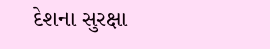દેશના સુરક્ષા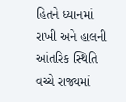હિતને ધ્યાનમાં રાખી અને હાલની આંતરિક સ્થિતિ વચ્ચે રાજ્યમાં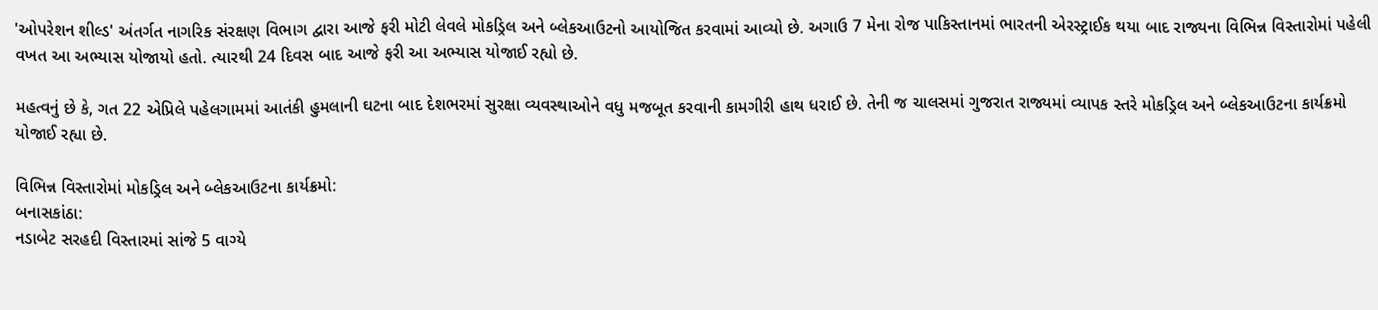'ઓપરેશન શીલ્ડ' અંતર્ગત નાગરિક સંરક્ષણ વિભાગ દ્વારા આજે ફરી મોટી લેવલે મોકડ્રિલ અને બ્લેકઆઉટનો આયોજિત કરવામાં આવ્યો છે. અગાઉ 7 મેના રોજ પાકિસ્તાનમાં ભારતની એરસ્ટ્રાઈક થયા બાદ રાજ્યના વિભિન્ન વિસ્તારોમાં પહેલી વખત આ અભ્યાસ યોજાયો હતો. ત્યારથી 24 દિવસ બાદ આજે ફરી આ અભ્યાસ યોજાઈ રહ્યો છે.

મહત્વનું છે કે, ગત 22 એપ્રિલે પહેલગામમાં આતંકી હુમલાની ઘટના બાદ દેશભરમાં સુરક્ષા વ્યવસ્થાઓને વધુ મજબૂત કરવાની કામગીરી હાથ ધરાઈ છે. તેની જ ચાલસમાં ગુજરાત રાજ્યમાં વ્યાપક સ્તરે મોકડ્રિલ અને બ્લેકઆઉટના કાર્યક્રમો યોજાઈ રહ્યા છે.

વિભિન્ન વિસ્તારોમાં મોકડ્રિલ અને બ્લેકઆઉટના કાર્યક્રમો:
બનાસકાંઠા:
નડાબેટ સરહદી વિસ્તારમાં સાંજે 5 વાગ્યે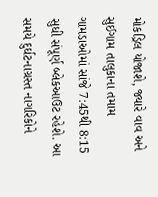મોકડ્રિલ યોજાશે, જ્યારે વાવ અને સુઈગામ તાલુકાના તમામ ગામડાઓમાં સાંજે 7:45થી 8:15 સુધી સંપૂર્ણ બ્લેકઆઉટ રહેશે. આ સમયે દુર્ઘટનાગ્રસ્ત નાગરિકોને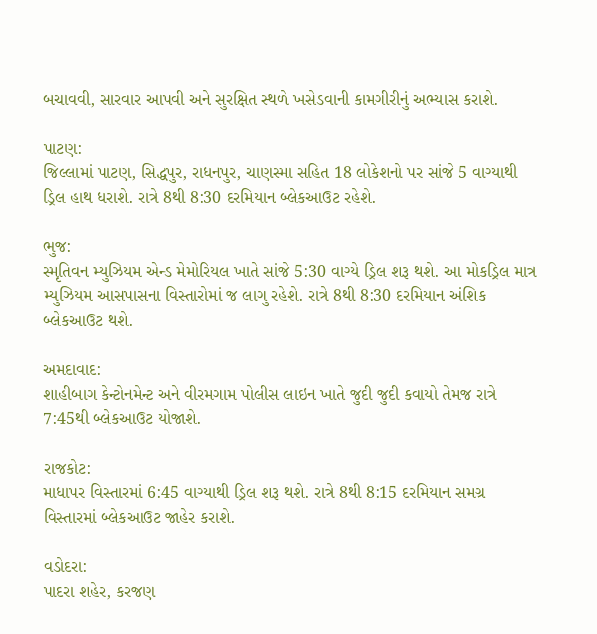બચાવવી, સારવાર આપવી અને સુરક્ષિત સ્થળે ખસેડવાની કામગીરીનું અભ્યાસ કરાશે.

પાટણ:
જિલ્લામાં પાટણ, સિદ્ધપુર, રાધનપુર, ચાણસ્મા સહિત 18 લોકેશનો પર સાંજે 5 વાગ્યાથી ડ્રિલ હાથ ધરાશે. રાત્રે 8થી 8:30 દરમિયાન બ્લેકઆઉટ રહેશે.

ભુજ:
સ્મૃતિવન મ્યુઝિયમ એન્ડ મેમોરિયલ ખાતે સાંજે 5:30 વાગ્યે ડ્રિલ શરૂ થશે. આ મોકડ્રિલ માત્ર મ્યુઝિયમ આસપાસના વિસ્તારોમાં જ લાગુ રહેશે. રાત્રે 8થી 8:30 દરમિયાન અંશિક બ્લેકઆઉટ થશે.

અમદાવાદ:
શાહીબાગ કેન્ટોનમેન્ટ અને વીરમગામ પોલીસ લાઇન ખાતે જુદી જુદી કવાયો તેમજ રાત્રે 7:45થી બ્લેકઆઉટ યોજાશે.

રાજકોટ:
માધાપર વિસ્તારમાં 6:45 વાગ્યાથી ડ્રિલ શરૂ થશે. રાત્રે 8થી 8:15 દરમિયાન સમગ્ર વિસ્તારમાં બ્લેકઆઉટ જાહેર કરાશે.

વડોદરા:
પાદરા શહેર, કરજણ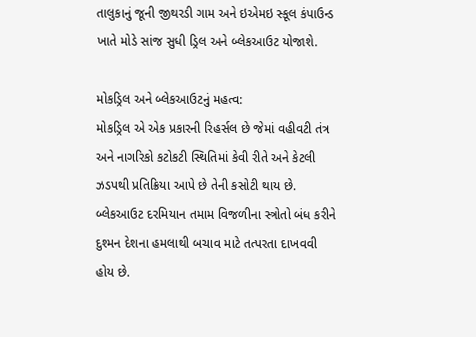તાલુકાનું જૂની જીથરડી ગામ અને ઇએમઇ સ્કૂલ કંપાઉન્ડ ખાતે મોડે સાંજ સુધી ડ્રિલ અને બ્લેકઆઉટ યોજાશે.

મોકડ્રિલ અને બ્લેકઆઉટનું મહત્વ:
મોકડ્રિલ એ એક પ્રકારની રિહર્સલ છે જેમાં વહીવટી તંત્ર અને નાગરિકો કટોકટી સ્થિતિમાં કેવી રીતે અને કેટલી ઝડપથી પ્રતિક્રિયા આપે છે તેની કસોટી થાય છે. બ્લેકઆઉટ દરમિયાન તમામ વિજળીના સ્ત્રોતો બંધ કરીને દુશ્મન દેશના હમલાથી બચાવ માટે તત્પરતા દાખવવી હોય છે.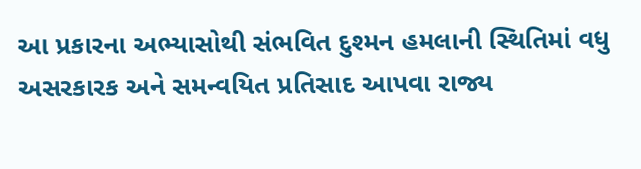આ પ્રકારના અભ્યાસોથી સંભવિત દુશ્મન હમલાની સ્થિતિમાં વધુ અસરકારક અને સમન્વયિત પ્રતિસાદ આપવા રાજ્ય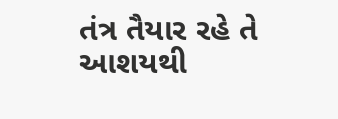તંત્ર તૈયાર રહે તે આશયથી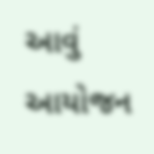આવું આયોજન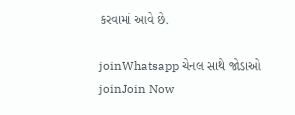કરવામાં આવે છે.

joinWhatsapp ચેનલ સાથે જોડાઓ
joinJoin Now